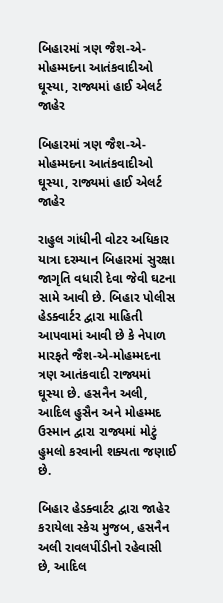બિહારમાં ત્રણ જૈશ-એ-મોહમ્મદના આતંકવાદીઓ ઘૂસ્યા, રાજ્યમાં હાઈ એલર્ટ જાહેર

બિહારમાં ત્રણ જૈશ-એ-મોહમ્મદના આતંકવાદીઓ ઘૂસ્યા, રાજ્યમાં હાઈ એલર્ટ જાહેર

રાહુલ ગાંધીની વોટર અધિકાર યાત્રા દરમ્યાન બિહારમાં સુરક્ષા જાગૃતિ વધારી દેવા જેવી ઘટના સામે આવી છે. બિહાર પોલીસ હેડક્વાર્ટર દ્વારા માહિતી આપવામાં આવી છે કે નેપાળ મારફતે જૈશ-એ-મોહમ્મદના ત્રણ આતંકવાદી રાજ્યમાં ઘૂસ્યા છે. હસનૈન અલી, આદિલ હુસૈન અને મોહમ્મદ ઉસ્માન દ્વારા રાજ્યમાં મોટું હુમલો કરવાની શક્યતા જણાઈ છે.

બિહાર હેડક્વાર્ટર દ્વારા જાહેર કરાયેલા સ્કેચ મુજબ, હસનૈન અલી રાવલપીંડીનો રહેવાસી છે, આદિલ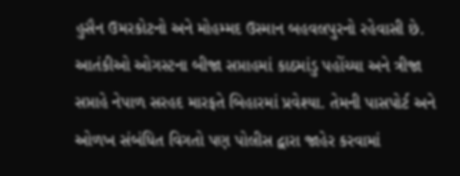હુસૈન ઉમરકોટનો અને મોહમ્મદ ઉસ્માન બહવલપુરનો રહેવાસી છે. આતંકીઓ ઓગસ્ટના બીજા સપ્તાહમાં કાઠમાંડુ પહોંચ્યા અને ત્રીજા સપ્તાહે નેપાળ સરહદ મારફતે બિહારમાં પ્રવેશ્યા. તેમની પાસપોર્ટ અને ઓળખ સંબંધિત વિગતો પણ પોલીસ દ્વારા જાહેર કરવામાં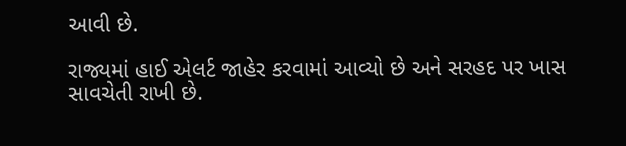આવી છે.

રાજ્યમાં હાઈ એલર્ટ જાહેર કરવામાં આવ્યો છે અને સરહદ પર ખાસ સાવચેતી રાખી છે.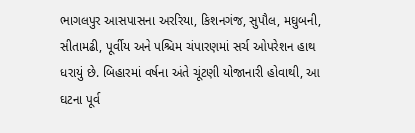ભાગલપુર આસપાસના અરરિયા, કિશનગંજ, સુપૌલ, મઘુબની, સીતામઢી, પૂર્વીય અને પશ્ચિમ ચંપારણમાં સર્ચ ઓપરેશન હાથ ધરાયું છે. બિહારમાં વર્ષના અંતે ચૂંટણી યોજાનારી હોવાથી, આ ઘટના પૂર્વ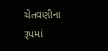ચેતવણીના રૂપમાં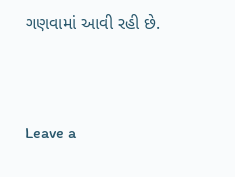ગણવામાં આવી રહી છે.



Leave a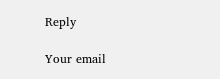Reply

Your email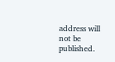address will not be published.